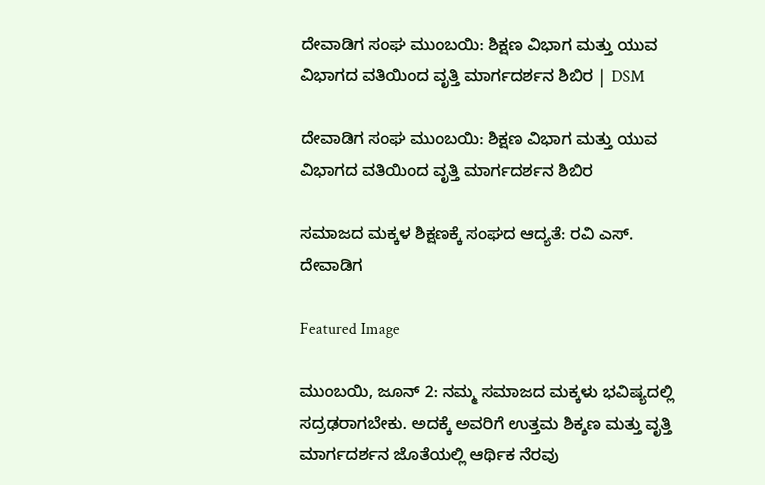ದೇವಾಡಿಗ ಸಂಘ ಮುಂಬಯಿ: ಶಿಕ್ಷಣ ವಿಭಾಗ ಮತ್ತು ಯುವ ವಿಭಾಗದ ವತಿಯಿಂದ ವೃತ್ತಿ ಮಾರ್ಗದರ್ಶನ ಶಿಬಿರ | DSM

ದೇವಾಡಿಗ ಸಂಘ ಮುಂಬಯಿ: ಶಿಕ್ಷಣ ವಿಭಾಗ ಮತ್ತು ಯುವ ವಿಭಾಗದ ವತಿಯಿಂದ ವೃತ್ತಿ ಮಾರ್ಗದರ್ಶನ ಶಿಬಿರ

ಸಮಾಜದ ಮಕ್ಕಳ ಶಿಕ್ಷಣಕ್ಕೆ ಸಂಘದ ಆದ್ಯತೆ: ರವಿ ಎಸ್. ದೇವಾಡಿಗ

Featured Image

ಮುಂಬಯಿ, ಜೂನ್ 2: ನಮ್ಮ ಸಮಾಜದ ಮಕ್ಕಳು ಭವಿಷ್ಯದಲ್ಲಿ ಸದ್ರಢರಾಗಬೇಕು. ಅದಕ್ಕೆ ಅವರಿಗೆ ಉತ್ತಮ ಶಿಕ್ಶಣ ಮತ್ತು ವೃತ್ತಿ ಮಾರ್ಗದರ್ಶನ ಜೊತೆಯಲ್ಲಿ ಆರ್ಥಿಕ ನೆರವು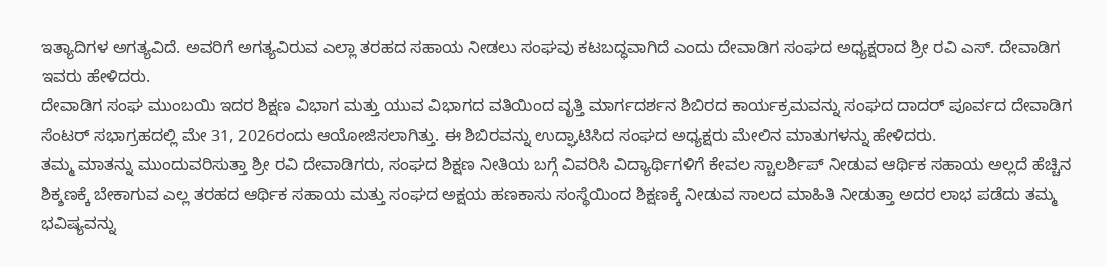ಇತ್ಯಾದಿಗಳ ಅಗತ್ಯವಿದೆ. ಅವರಿಗೆ ಅಗತ್ಯವಿರುವ ಎಲ್ಲಾ ತರಹದ ಸಹಾಯ ನೀಡಲು ಸಂಘವು ಕಟಬದ್ಧವಾಗಿದೆ ಎಂದು ದೇವಾಡಿಗ ಸಂಘದ ಅಧ್ಯಕ್ಷರಾದ ಶ್ರೀ ರವಿ ಎಸ್. ದೇವಾಡಿಗ ಇವರು ಹೇಳಿದರು.
ದೇವಾಡಿಗ ಸಂಘ ಮುಂಬಯಿ ಇದರ ಶಿಕ್ಷಣ ವಿಭಾಗ ಮತ್ತು ಯುವ ವಿಭಾಗದ ವತಿಯಿಂದ ವೃತ್ತಿ ಮಾರ್ಗದರ್ಶನ ಶಿಬಿರದ ಕಾರ್ಯಕ್ರಮವನ್ನು ಸಂಘದ ದಾದರ್ ಪೂರ್ವದ ದೇವಾಡಿಗ ಸೆಂಟರ್ ಸಭಾಗ್ರಹದಲ್ಲಿ ಮೇ 31, 2026ರಂದು ಆಯೋಜಿಸಲಾಗಿತ್ತು. ಈ ಶಿಬಿರವನ್ನು ಉದ್ಘಾಟಿಸಿದ ಸಂಘದ ಅಧ್ಯಕ್ಷರು ಮೇಲಿನ ಮಾತುಗಳನ್ನು ಹೇಳಿದರು.
ತಮ್ಮ ಮಾತನ್ನು ಮುಂದುವರಿಸುತ್ತಾ ಶ್ರೀ ರವಿ ದೇವಾಡಿಗರು, ಸಂಘದ ಶಿಕ್ಷಣ ನೀತಿಯ ಬಗ್ಗೆ ವಿವರಿಸಿ ವಿದ್ಯಾರ್ಥಿಗಳಿಗೆ ಕೇವಲ ಸ್ಚಾಲರ್ಶಿಪ್ ನೀಡುವ ಆರ್ಥಿಕ ಸಹಾಯ ಅಲ್ಲದೆ ಹೆಚ್ಚಿನ ಶಿಕ್ಶಣಕ್ಕೆ ಬೇಕಾಗುವ ಎಲ್ಲ ತರಹದ ಆರ್ಥಿಕ ಸಹಾಯ ಮತ್ತು ಸಂಘದ ಅಕ್ಷಯ ಹಣಕಾಸು ಸಂಸ್ಥೆಯಿಂದ ಶಿಕ್ಷಣಕ್ಕೆ ನೀಡುವ ಸಾಲದ ಮಾಹಿತಿ ನೀಡುತ್ತಾ ಅದರ ಲಾಭ ಪಡೆದು ತಮ್ಮ ಭವಿಷ್ಯವನ್ನು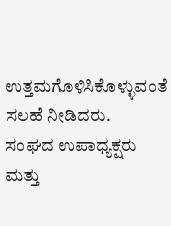ಉತ್ತಮಗೊಳಿಸಿಕೊಳ್ಳುವಂತೆ ಸಲಹೆ ನೀಡಿದರು.
ಸಂಘದ ಉಪಾಧ್ಯಕ್ಷರು ಮತ್ತು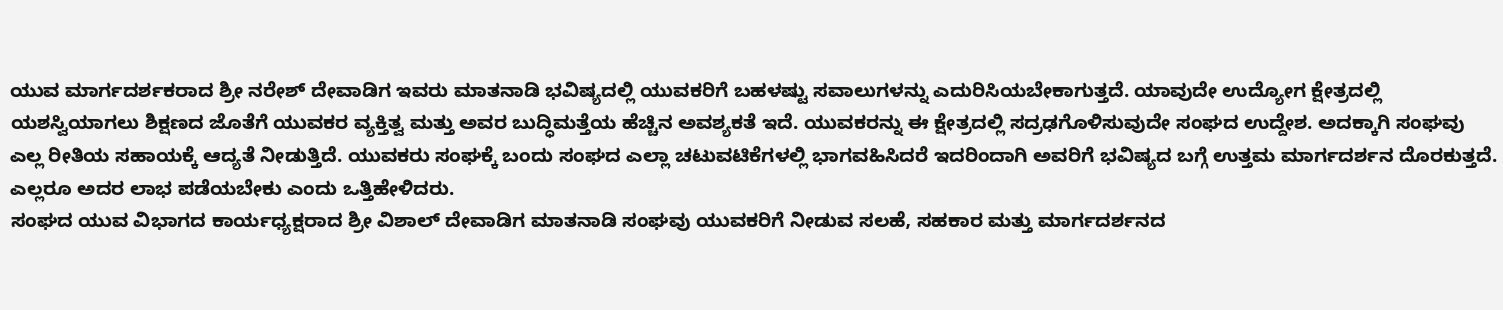ಯುವ ಮಾರ್ಗದರ್ಶಕರಾದ ಶ್ರೀ ನರೇಶ್ ದೇವಾಡಿಗ ಇವರು ಮಾತನಾಡಿ ಭವಿಷ್ಯದಲ್ಲಿ ಯುವಕರಿಗೆ ಬಹಳಷ್ಟು ಸವಾಲುಗಳನ್ನು ಎದುರಿಸಿಯಬೇಕಾಗುತ್ತದೆ. ಯಾವುದೇ ಉದ್ಯೋಗ ಕ್ಷೇತ್ರದಲ್ಲಿ ಯಶಸ್ವಿಯಾಗಲು ಶಿಕ್ಷಣದ ಜೊತೆಗೆ ಯುವಕರ ವ್ಯಕ್ತಿತ್ವ ಮತ್ತು ಅವರ ಬುದ್ಧಿಮತ್ತೆಯ ಹೆಚ್ಚಿನ ಅವಶ್ಯಕತೆ ಇದೆ. ಯುವಕರನ್ನು ಈ ಕ್ಷೇತ್ರದಲ್ಲಿ ಸದ್ರಢಗೊಳಿಸುವುದೇ ಸಂಘದ ಉದ್ದೇಶ. ಅದಕ್ಕಾಗಿ ಸಂಘವು ಎಲ್ಲ ರೀತಿಯ ಸಹಾಯಕ್ಕೆ ಆದ್ಯತೆ ನೀಡುತ್ತಿದೆ. ಯುವಕರು ಸಂಘಕ್ಕೆ ಬಂದು ಸಂಘದ ಎಲ್ಲಾ ಚಟುವಟಿಕೆಗಳಲ್ಲಿ ಭಾಗವಹಿಸಿದರೆ ಇದರಿಂದಾಗಿ ಅವರಿಗೆ ಭವಿಷ್ಯದ ಬಗ್ಗೆ ಉತ್ತಮ ಮಾರ್ಗದರ್ಶನ ದೊರಕುತ್ತದೆ. ಎಲ್ಲರೂ ಅದರ ಲಾಭ ಪಡೆಯಬೇಕು ಎಂದು ಒತ್ತಿಹೇಳಿದರು.
ಸಂಘದ ಯುವ ವಿಭಾಗದ ಕಾರ್ಯಧ್ಯಕ್ಷರಾದ ಶ್ರೀ ವಿಶಾಲ್ ದೇವಾಡಿಗ ಮಾತನಾಡಿ ಸಂಘವು ಯುವಕರಿಗೆ ನೀಡುವ ಸಲಹೆ, ಸಹಕಾರ ಮತ್ತು ಮಾರ್ಗದರ್ಶನದ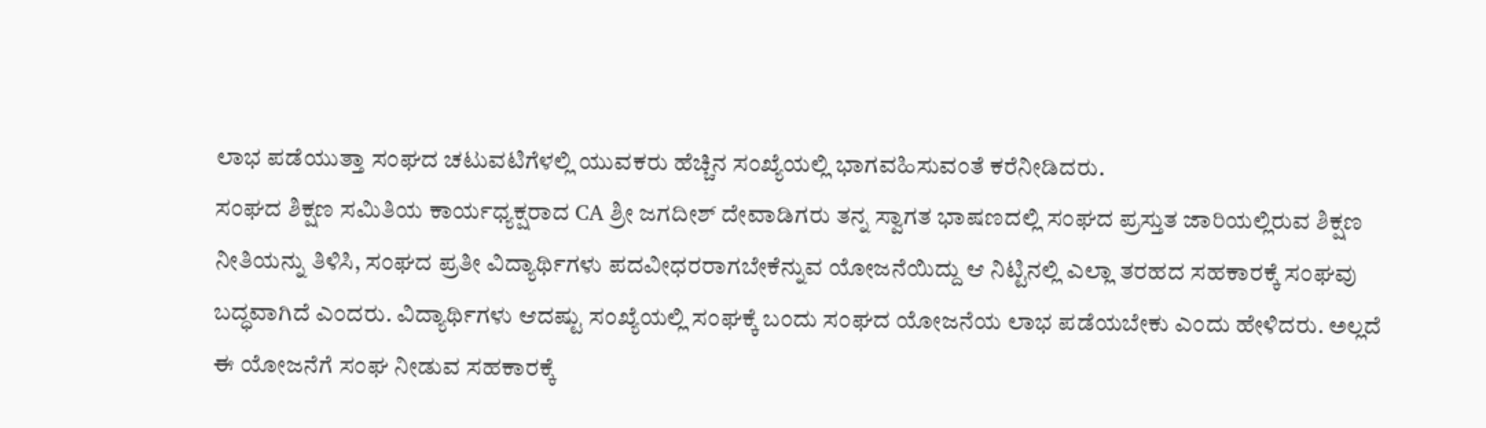ಲಾಭ ಪಡೆಯುತ್ತಾ ಸಂಘದ ಚಟುವಟಿಗೆಳಲ್ಲಿ ಯುವಕರು ಹೆಚ್ಚಿನ ಸಂಖ್ಯೆಯಲ್ಲಿ ಭಾಗವಹಿಸುವಂತೆ ಕರೆನೀಡಿದರು.
ಸಂಘದ ಶಿಕ್ಷಣ ಸಮಿತಿಯ ಕಾರ್ಯಧ್ಯಕ್ಷರಾದ CA ಶ್ರೀ ಜಗದೀಶ್ ದೇವಾಡಿಗರು ತನ್ನ ಸ್ವಾಗತ ಭಾಷಣದಲ್ಲಿ ಸಂಘದ ಪ್ರಸ್ತುತ ಜಾರಿಯಲ್ಲಿರುವ ಶಿಕ್ಷಣ ನೀತಿಯನ್ನು ತಿಳಿಸಿ, ಸಂಘದ ಪ್ರತೀ ವಿದ್ಯಾರ್ಥಿಗಳು ಪದವೀಧರರಾಗಬೇಕೆನ್ನುವ ಯೋಜನೆಯಿದ್ದು ಆ ನಿಟ್ಟಿನಲ್ಲಿ ಎಲ್ಲಾ ತರಹದ ಸಹಕಾರಕ್ಕೆ ಸಂಘವು ಬದ್ಧವಾಗಿದೆ ಎಂದರು. ವಿದ್ಯಾರ್ಥಿಗಳು ಆದಷ್ಟು ಸಂಖ್ಯೆಯಲ್ಲಿ ಸಂಘಕ್ಕೆ ಬಂದು ಸಂಘದ ಯೋಜನೆಯ ಲಾಭ ಪಡೆಯಬೇಕು ಎಂದು ಹೇಳಿದರು. ಅಲ್ಲದೆ ಈ ಯೋಜನೆಗೆ ಸಂಘ ನೀಡುವ ಸಹಕಾರಕ್ಕೆ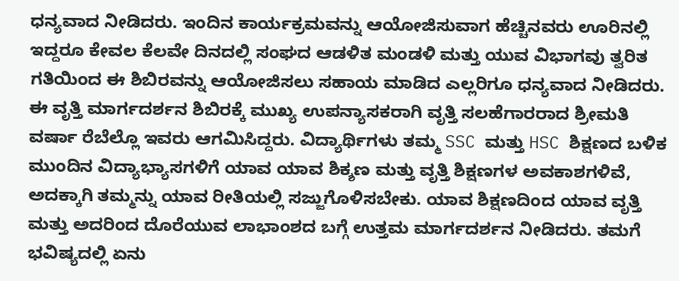ಧನ್ಯವಾದ ನೀಡಿದರು. ಇಂದಿನ ಕಾರ್ಯಕ್ರಮವನ್ನು ಆಯೋಜಿಸುವಾಗ ಹೆಚ್ಚಿನವರು ಊರಿನಲ್ಲಿ ಇದ್ದರೂ ಕೇವಲ ಕೆಲವೇ ದಿನದಲ್ಲಿ ಸಂಘದ ಆಡಳಿತ ಮಂಡಳಿ ಮತ್ತು ಯುವ ವಿಭಾಗವು ತ್ವರಿತ ಗತಿಯಿಂದ ಈ ಶಿಬಿರವನ್ನು ಆಯೋಜಿಸಲು ಸಹಾಯ ಮಾಡಿದ ಎಲ್ಲರಿಗೂ ಧನ್ಯವಾದ ನೀಡಿದರು.
ಈ ವೃತ್ತಿ ಮಾರ್ಗದರ್ಶನ ಶಿಬಿರಕ್ಕೆ ಮುಖ್ಯ ಉಪನ್ಯಾಸಕರಾಗಿ ವೃತ್ತಿ ಸಲಹೆಗಾರರಾದ ಶ್ರೀಮತಿ ವರ್ಷಾ ರೆಬೆಲ್ಲೊ ಇವರು ಆಗಮಿಸಿದ್ದರು. ವಿದ್ಯಾರ್ಥಿಗಳು ತಮ್ಮ SSC ಮತ್ತು HSC ಶಿಕ್ಷಣದ ಬಳಿಕ ಮುಂದಿನ ವಿದ್ಯಾಭ್ಯಾಸಗಳಿಗೆ ಯಾವ ಯಾವ ಶಿಕ್ಶಣ ಮತ್ತು ವೃತ್ತಿ ಶಿಕ್ಷಣಗಳ ಅವಕಾಶಗಳಿವೆ, ಅದಕ್ಕಾಗಿ ತಮ್ಮನ್ನು ಯಾವ ರೀತಿಯಲ್ಲಿ ಸಜ್ಜುಗೊಳಿಸಬೇಕು. ಯಾವ ಶಿಕ್ಷಣದಿಂದ ಯಾವ ವೃತ್ತಿ ಮತ್ತು ಅದರಿಂದ ದೊರೆಯುವ ಲಾಭಾಂಶದ ಬಗ್ಗೆ ಉತ್ತಮ ಮಾರ್ಗದರ್ಶನ ನೀಡಿದರು. ತಮಗೆ ಭವಿಷ್ಯದಲ್ಲಿ ಏನು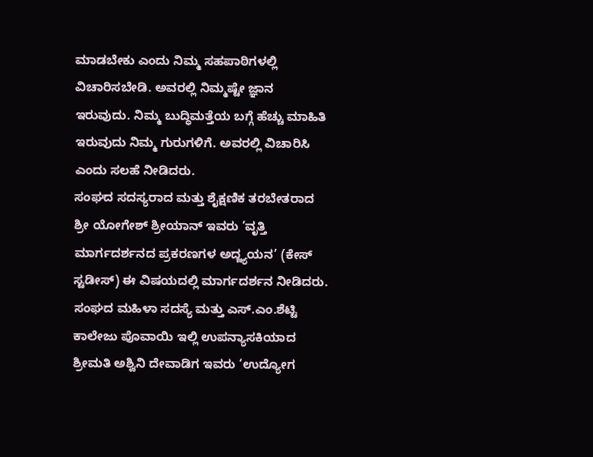ಮಾಡಬೇಕು ಎಂದು ನಿಮ್ಮ ಸಹಪಾಠಿಗಳಲ್ಲಿ ವಿಚಾರಿಸಬೇಡಿ. ಅವರಲ್ಲಿ ನಿಮ್ಮಷ್ಟೇ ಜ್ಞಾನ ಇರುವುದು. ನಿಮ್ಮ ಬುದ್ಧಿಮತ್ತೆಯ ಬಗ್ಗೆ ಹೆಚ್ಚು ಮಾಹಿತಿ ಇರುವುದು ನಿಮ್ಮ ಗುರುಗಳಿಗೆ. ಅವರಲ್ಲಿ ವಿಚಾರಿಸಿ ಎಂದು ಸಲಹೆ ನೀಡಿದರು.
ಸಂಘದ ಸದಸ್ಯರಾದ ಮತ್ತು ಶೈಕ್ಷಣಿಕ ತರಬೇತರಾದ ಶ್ರೀ ಯೋಗೇಶ್ ಶ್ರೀಯಾನ್ ಇವರು ‘ವೃತ್ತಿ ಮಾರ್ಗದರ್ಶನದ ಪ್ರಕರಣಗಳ ಅದ್ಜ್ಯಯನ’ (ಕೇಸ್ ಸ್ಟಡೀಸ್) ಈ ವಿಷಯದಲ್ಲಿ ಮಾರ್ಗದರ್ಶನ ನೀಡಿದರು. ಸಂಘದ ಮಹಿಳಾ ಸದಸ್ಯೆ ಮತ್ತು ಎಸ್.ಎಂ.ಶೆಟ್ಟಿ ಕಾಲೇಜು ಪೊವಾಯಿ ಇಲ್ಲಿ ಉಪನ್ಯಾಸಕಿಯಾದ ಶ್ರೀಮತಿ ಅಶ್ವಿನಿ ದೇವಾಡಿಗ ಇವರು ‘ಉದ್ಯೋಗ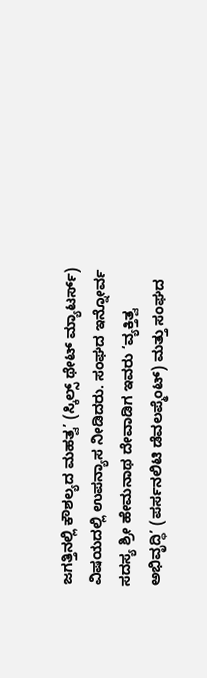ಜಗತ್ತಿನಲ್ಲಿ ಕೌಶಲ್ಯದ ಮಹತ್ವ’ (ಸ್ಕಿಲ್ಸ್ ಥೇಟ್ ಮ್ಯಾಟರ್ಸ್) ವಿಷಯದಲ್ಲಿ ಉಪನ್ಯಾಸ ನೀಡಿದರು. ಸಂಘದ ಇನ್ನೋರ್ವ ಸದಸ್ಯ ಶ್ರೀ ಹೇಮನಾಥ ದೇವಾಡಿಗ ಇವರು ‘ವ್ಯಕ್ತಿತ್ವ ಅಭಿವೃದ್ಧಿ’ (ಪರ್ಸನಲಿಟಿ ಡೆವಲಪ್ಮೆಂಟ್) ಮತ್ತು ಸಂಘದ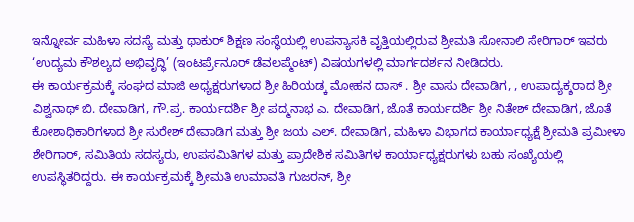ಇನ್ನೋರ್ವ ಮಹಿಳಾ ಸದಸ್ಯೆ ಮತ್ತು ಥಾಕುರ್ ಶಿಕ್ಷಣ ಸಂಸ್ಥೆಯಲ್ಲಿ ಉಪನ್ಯಾಸಕಿ ವೃತ್ತಿಯಲ್ಲಿರುವ ಶ್ರೀಮತಿ ಸೋನಾಲಿ ಸೇರಿಗಾರ್ ಇವರು ‘ಉದ್ಯಮ ಕೌಶಲ್ಯದ ಅಭಿವೃದ್ಧಿ’ (ಇಂಟರ್ಪ್ರೆನೂರ್ ಡೆವಲಪ್ಮೆಂಟ್) ವಿಷಯಗಳಲ್ಲಿ ಮಾರ್ಗದರ್ಶನ ನೀಡಿದರು.
ಈ ಕಾರ್ಯಕ್ರಮಕ್ಕೆ ಸಂಘದ ಮಾಜಿ ಅಧ್ಯಕ್ಷರುಗಳಾದ ಶ್ರೀ ಹಿರಿಯಡ್ಕ ಮೋಹನ ದಾಸ್ . ಶ್ರೀ ವಾಸು ದೇವಾಡಿಗ, , ಉಪಾದ್ಯಕ್ಶರಾದ ಶ್ರೀ ವಿಶ್ವನಾಥ್ ಬಿ. ದೇವಾಡಿಗ, ಗೌ.ಪ್ರ. ಕಾರ್ಯದರ್ಶಿ ಶ್ರೀ ಪದ್ಮನಾಭ ಎ. ದೇವಾಡಿಗ, ಜೊತೆ ಕಾರ್ಯದರ್ಶಿ ಶ್ರೀ ನಿತೇಶ್ ದೇವಾಡಿಗ, ಜೊತೆ ಕೋಶಾಧಿಕಾರಿಗಳಾದ ಶ್ರೀ ಸುರೇಶ್ ದೇವಾಡಿಗ ಮತ್ತು ಶ್ರೀ ಜಯ ಎಲ್. ದೇವಾಡಿಗ, ಮಹಿಳಾ ವಿಭಾಗದ ಕಾರ್ಯಾಧ್ಯಕ್ಷೆ ಶ್ರೀಮತಿ ಪ್ರಮೀಳಾ ಶೇರಿಗಾರ್, ಸಮಿತಿಯ ಸದಸ್ಯರು, ಉಪಸಮಿತಿಗಳ ಮತ್ತು ಪ್ರಾದೇಶಿಕ ಸಮಿತಿಗಳ ಕಾರ್ಯಾಧ್ಯಕ್ಷರುಗಳು ಬಹು ಸಂಖ್ಯೆಯಲ್ಲಿ ಉಪಸ್ಥಿತರಿದ್ದರು. ಈ ಕಾರ್ಯಕ್ರಮಕ್ಕೆ ಶ್ರೀಮತಿ ಉಮಾವತಿ ಗುಜರನ್, ಶ್ರೀ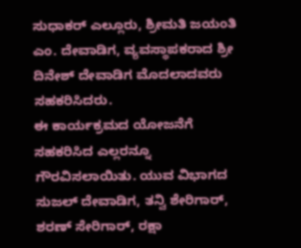ಸುಧಾಕರ್ ಎಲ್ಲೂರು, ಶ್ರೀಮತಿ ಜಯಂತಿ ಎಂ. ದೇವಾಡಿಗ, ವ್ಯವಸ್ಥಾಪಕರಾದ ಶ್ರೀ ದಿನೇಶ್ ದೇವಾಡಿಗ ಮೊದಲಾದವರು ಸಹಕರಿಸಿದರು.
ಈ ಕಾರ್ಯಕ್ರಮದ ಯೋಜನೆಗೆ ಸಹಕರಿಸಿದ ಎಲ್ಲರನ್ನೂ ಗೌರವಿಸಲಾಯಿತು. ಯುವ ವಿಭಾಗದ ಸುಜಲ್ ದೇವಾಡಿಗ, ತನ್ವಿ ಶೇರಿಗಾರ್, ಶರಣ್ ಸೇರಿಗಾರ್, ರಕ್ಷಾ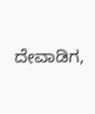ದೇವಾಡಿಗ,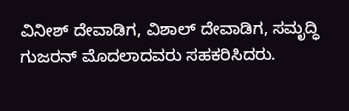ವಿನೀಶ್ ದೇವಾಡಿಗ, ವಿಶಾಲ್ ದೇವಾಡಿಗ, ಸಮೃದ್ಧಿ ಗುಜರನ್ ಮೊದಲಾದವರು ಸಹಕರಿಸಿದರು.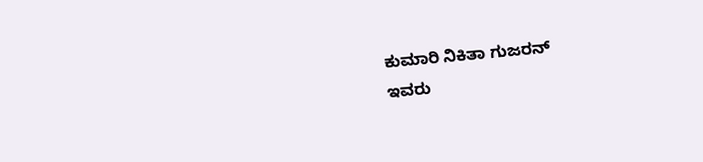ಕುಮಾರಿ ನಿಕಿತಾ ಗುಜರನ್
ಇವರು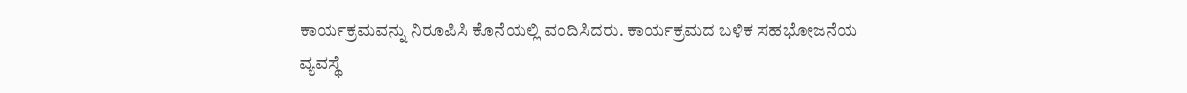ಕಾರ್ಯಕ್ರಮವನ್ನು ನಿರೂಪಿಸಿ ಕೊನೆಯಲ್ಲಿ ವಂದಿಸಿದರು. ಕಾರ್ಯಕ್ರಮದ ಬಳಿಕ ಸಹಭೋಜನೆಯ ವ್ಯವಸ್ಥೆ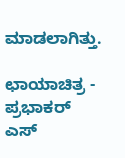ಮಾಡಲಾಗಿತ್ತು.

ಛಾಯಾಚಿತ್ರ - ಪ್ರಭಾಕರ್ ಎಸ್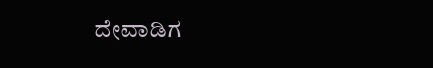ದೇವಾಡಿಗ